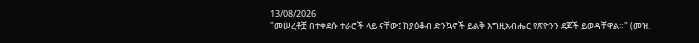13/08/2026
"መሠረቶቿ በተቀደሱ ተራሮች ላይ ናቸው፤ ከያዕቆብ ድንኳኖች ይልቅ እግዚአብሔር የጽዮንን ደጆች ይወዳቸዋል።" (መዝ.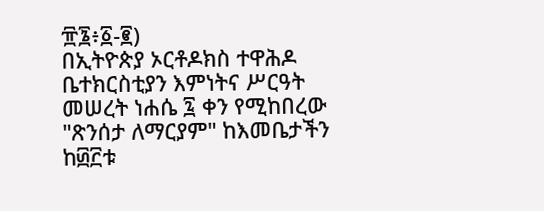፹፮፥፩-፪)
በኢትዮጵያ ኦርቶዶክስ ተዋሕዶ ቤተክርስቲያን እምነትና ሥርዓት መሠረት ነሐሴ ፯ ቀን የሚከበረው "ጽንሰታ ለማርያም" ከእመቤታችን ከ፴፫ቱ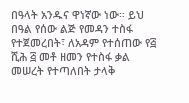በዓላት አንዱና ዋነኛው ነው። ይህ በዓል የሰው ልጅ የመዳን ተስፋ የተጀመረበት፣ ለአዳም የተሰጠው የ፭ ሺሕ ፭ መቶ ዘመን የተስፋ ቃል መሠረት የተጣለበት ታላቅ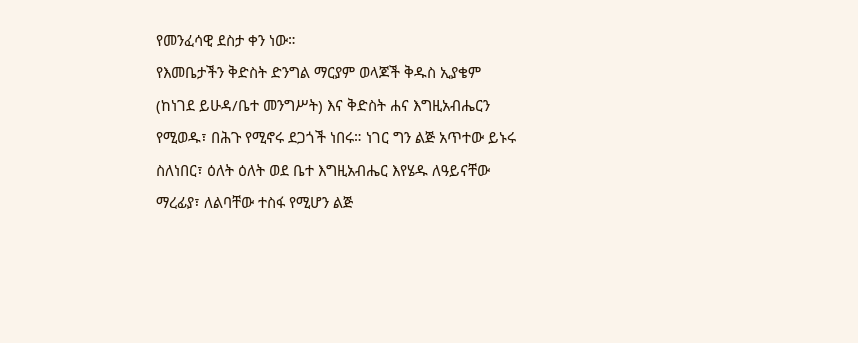የመንፈሳዊ ደስታ ቀን ነው።
የእመቤታችን ቅድስት ድንግል ማርያም ወላጆች ቅዱስ ኢያቄም (ከነገደ ይሁዳ/ቤተ መንግሥት) እና ቅድስት ሐና እግዚአብሔርን የሚወዱ፣ በሕጉ የሚኖሩ ደጋጎች ነበሩ። ነገር ግን ልጅ አጥተው ይኑሩ ስለነበር፣ ዕለት ዕለት ወደ ቤተ እግዚአብሔር እየሄዱ ለዓይናቸው ማረፊያ፣ ለልባቸው ተስፋ የሚሆን ልጅ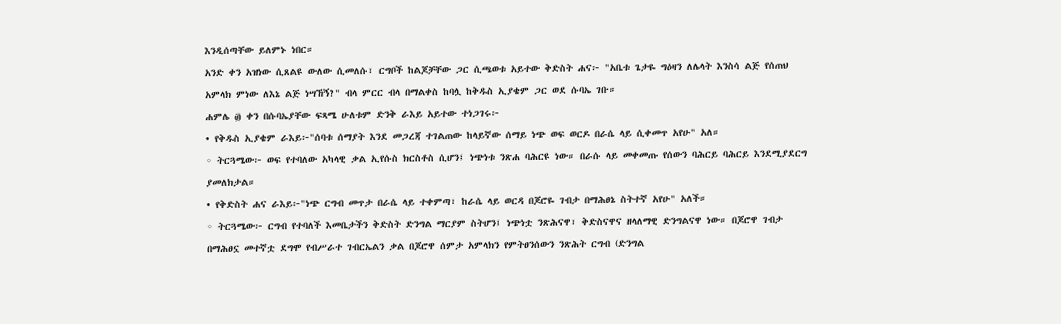እንዲሰጣቸው ይለምኑ ነበር።
አንድ ቀን አዝነው ሲጸልዩ ውለው ሲመለሱ፣ ርግቦች ከልጆቻቸው ጋር ሲጫወቱ አይተው ቅድስት ሐና፦ "አቤቱ ጌታዬ ግዕዛን ለሌላት እንስሳ ልጅ የሰጠህ አምላክ ምነው ለእኔ ልጅ ነሣኸኝ?" ብላ ምርር ብላ በማልቀስ ከባሏ ከቅዱስ ኢያቄም ጋር ወደ ሱባኤ ገቡ።
ሐምሌ ፴ ቀን በሱባኤያቸው ፍጻሜ ሁለቱም ድንቅ ራእይ አይተው ተነጋገሩ፦
• የቅዱስ ኢያቄም ራእይ፦"ሰባቱ ሰማያት እንደ መጋረጃ ተገልጠው ከላይኛው ሰማይ ነጭ ወፍ ወርዶ በራሴ ላይ ሲቀመጥ አየሁ" አለ።
◦ ትርጓሜው፦ ወፍ የተባለው አካላዊ ቃል ኢየሱስ ክርስቶስ ሲሆን፤ ነጭነቱ ንጽሐ ባሕርዩ ነው። በራሱ ላይ መቀመጡ የሰውን ባሕርይ ባሕርይ እንደሚያደርግ ያመለክታል።
• የቅድስት ሐና ራእይ፦"ነጭ ርግብ መጥታ በራሴ ላይ ተቀምጣ፣ ከራሴ ላይ ወርዳ በጆሮዬ ገብታ በማሕፀኔ ስትተኛ አየሁ" አለች።
◦ ትርጓሜው፦ ርግብ የተባለች እመቤታችን ቅድስት ድንግል ማርያም ስትሆን፤ ነጭነቷ ንጽሕናዋ፣ ቅድስናዋና ዘላለማዊ ድንግልናዋ ነው። በጆሮዋ ገብታ በማሕፀኗ መተኛቷ ደግሞ የብሥራተ ገብርኤልን ቃል በጆሮዋ ሰምታ አምላክን የምትፀንሰውን ንጽሕት ርግብ (ድንግል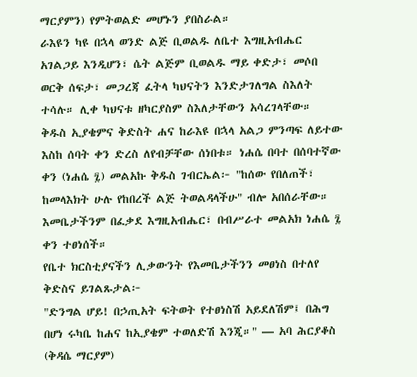ማርያምን) የምትወልድ መሆኑን ያበስራል።
ራእዩን ካዩ በኋላ ወንድ ልጅ ቢወልዱ ለቤተ እግዚአብሔር አገልጋይ እንዲሆን፣ ሴት ልጅም ቢወልዱ ማይ ቀድታ፣ መሶበ ወርቅ ሰፍታ፣ መጋረጃ ፈትላ ካህናትን እንድታገለግል ስእለት ተሳሉ። ሊቀ ካህናቱ ዘካርያስም ስእለታቸውን አሳረገላቸው።
ቅዱስ ኢያቄምና ቅድስት ሐና ከራእዩ በኋላ አልጋ ምንጣፍ ለይተው እስከ ሰባት ቀን ድረስ ለየብቻቸው ሰነበቱ። ነሐሴ በባተ በሰባተኛው ቀን (ነሐሴ ፯) መልአኩ ቅዱስ ገብርኤል፦ "ከሰው የበለጠች፣ ከመላእክት ሁሉ የከበረች ልጅ ትወልዳላችሁ" ብሎ አበሰራቸው። እመቤታችንም በፈቃደ እግዚአብሔር፣ በብሥራተ መልአክ ነሐሴ ፯ ቀን ተፀነሰች።
የቤተ ክርስቲያናችን ሊቃውንት የእመቤታችንን መፀነስ በተለየ ቅድስና ይገልጹታል፦
"ድንግል ሆይ! በኃጢአት ፍትወት የተፀነስሽ አይደለሽም፤ በሕግ በሆነ ሩካቤ ከሐና ከኢያቄም ተወለድሽ እንጂ።" — አባ ሕርያቆስ (ቅዳሴ ማርያም)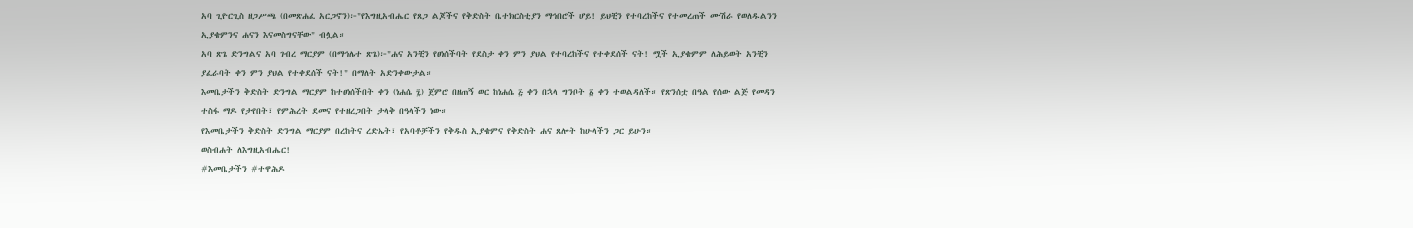አባ ጊዮርጊስ ዘጋሥጫ (በመጽሐፈ አርጋኖን)፦"የእግዚአብሔር የጸጋ ልጆችና የቅድስት ቤተክርስቲያን ማኅበሮች ሆይ! ይህቺን የተባረከችና የተመረጠች ሙሽራ የወለዱልንን ኢያቄምንና ሐናን እናመስግናቸው" ብሏል።
አባ ጽጌ ድንግልና አባ ገብረ ማርያም (በማኅሌተ ጽጌ)፦"ሐና አንቺን የፀነሰችባት የደስታ ቀን ምን ያህል የተባረከችና የተቀደሰች ናት! ሟች ኢያቄምም ለሕይወት አንቺን ያፈራባት ቀን ምን ያህል የተቀደሰች ናት!" በማለት አድንቀውታል።
እመቤታችን ቅድስት ድንግል ማርያም ከተፀነሰችበት ቀን (ነሐሴ ፯) ጀምሮ በዘጠኝ ወር ከነሐሴ ፭ ቀን በኋላ ግንቦት ፩ ቀን ተወልዳለች። የጽንሰቷ በዓል የሰው ልጅ የመዳን ተስፋ ማዶ የታየበት፣ የምሕረት ደመና የተዘረጋበት ታላቅ በዓላችን ነው።
የእመቤታችን ቅድስት ድንግል ማርያም በረከትና ረድኤት፣ የአባቶቻችን የቅዱስ ኢያቄምና የቅድስት ሐና ጸሎት ከሁላችን ጋር ይሁን።
ወስብሐት ለእግዚአብሔር!
#እመቤታችን #ተዋሕዶ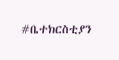#ቤተክርስቲያን